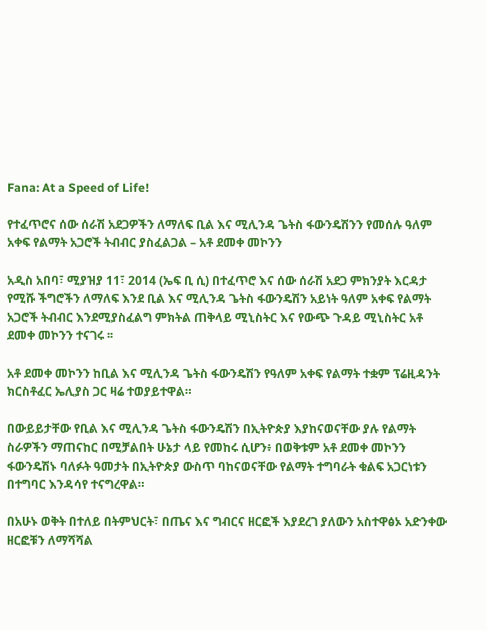Fana: At a Speed of Life!

የተፈጥሮና ሰው ሰራሽ አደጋዎችን ለማለፍ ቢል እና ሚሊንዳ ጌትስ ፋውንዴሽንን የመሰሉ ዓለም አቀፍ የልማት አጋሮች ትብብር ያስፈልጋል – አቶ ደመቀ መኮንን

አዲስ አበባ፣ ሚያዝያ 11፣ 2014 (ኤፍ ቢ ሲ) በተፈጥሮ እና ሰው ሰራሽ አደጋ ምክንያት እርዳታ የሚሹ ችግሮችን ለማለፍ እንደ ቢል እና ሚሊንዳ ጌትስ ፋውንዴሽን አይነት ዓለም አቀፍ የልማት አጋሮች ትብብር እንደሚያስፈልግ ምክትል ጠቅላይ ሚኒስትር እና የውጭ ጉዳይ ሚኒስትር አቶ ደመቀ መኮንን ተናገሩ ፡፡

አቶ ደመቀ መኮንን ከቢል እና ሚሊንዳ ጌትስ ፋውንዴሽን የዓለም አቀፍ የልማት ተቋም ፕሬዚዳንት ክርስቶፈር ኤሊያስ ጋር ዛሬ ተወያይተዋል።

በውይይታቸው የቢል እና ሚሊንዳ ጌትስ ፋውንዴሽን በኢትዮጵያ እያከናወናቸው ያሉ የልማት ስራዎችን ማጠናከር በሚቻልበት ሁኔታ ላይ የመከሩ ሲሆን፥ በወቅቱም አቶ ደመቀ መኮንን ፋውንዴሽኑ ባለፉት ዓመታት በኢትዮጵያ ውስጥ ባከናወናቸው የልማት ተግባራት ቁልፍ አጋርነቱን በተግባር እንዳሳየ ተናግረዋል።

በአሁኑ ወቅት በተለይ በትምህርት፣ በጤና እና ግብርና ዘርፎች እያደረገ ያለውን አስተዋፅኦ አድንቀው ዘርፎቹን ለማሻሻል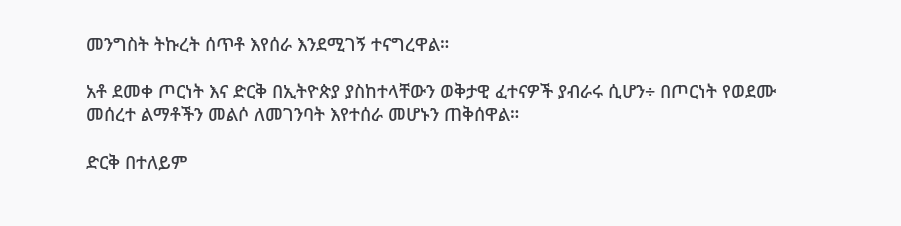መንግስት ትኩረት ሰጥቶ እየሰራ እንደሚገኝ ተናግረዋል።

አቶ ደመቀ ጦርነት እና ድርቅ በኢትዮጵያ ያስከተላቸውን ወቅታዊ ፈተናዎች ያብራሩ ሲሆን÷ በጦርነት የወደሙ መሰረተ ልማቶችን መልሶ ለመገንባት እየተሰራ መሆኑን ጠቅሰዋል።

ድርቅ በተለይም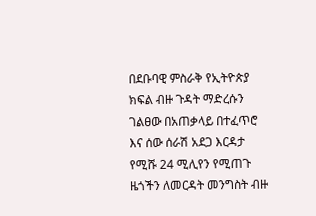በደቡባዊ ምስራቅ የኢትዮጵያ ክፍል ብዙ ጉዳት ማድረሱን ገልፀው በአጠቃላይ በተፈጥሮ እና ሰው ሰራሽ አደጋ እርዳታ የሚሹ 24 ሚሊየን የሚጠጉ ዜጎችን ለመርዳት መንግስት ብዙ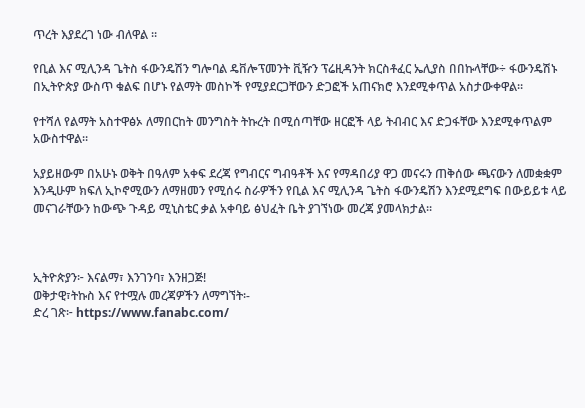ጥረት እያደረገ ነው ብለዋል ።

የቢል እና ሚሊንዳ ጌትስ ፋውንዴሽን ግሎባል ዴቨሎፕመንት ቪዥን ፕሬዚዳንት ክርስቶፈር ኤሊያስ በበኩላቸው÷ ፋውንዴሽኑ በኢትዮጵያ ውስጥ ቁልፍ በሆኑ የልማት መስኮች የሚያደርጋቸውን ድጋፎች አጠናክሮ እንደሚቀጥል አስታውቀዋል።

የተሻለ የልማት አስተዋፅኦ ለማበርከት መንግስት ትኩረት በሚሰጣቸው ዘርፎች ላይ ትብብር እና ድጋፋቸው እንደሚቀጥልም አውስተዋል።

አያይዘውም በአሁኑ ወቅት በዓለም አቀፍ ደረጃ የግብርና ግብዓቶች እና የማዳበሪያ ዋጋ መናሩን ጠቅሰው ጫናውን ለመቋቋም እንዲሁም ክፍለ ኢኮኖሚውን ለማዘመን የሚሰሩ ስራዎችን የቢል እና ሚሊንዳ ጌትስ ፋውንዴሽን እንደሚደግፍ በውይይቱ ላይ መናገራቸውን ከውጭ ጉዳይ ሚኒስቴር ቃል አቀባይ ፅህፈት ቤት ያገኘነው መረጃ ያመላክታል፡፡



ኢትዮጵያን፦ እናልማ፣ እንገንባ፣ እንዘጋጅ!
ወቅታዊ፣ትኩስ እና የተሟሉ መረጃዎችን ለማግኘት፡-
ድረ ገጽ፦ https://www.fanabc.com/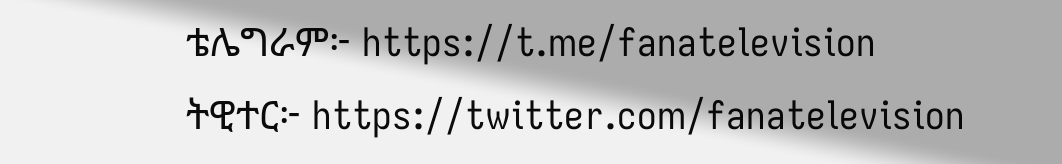ቴሌግራም፦ https://t.me/fanatelevision
ትዊተር፦ https://twitter.com/fanatelevision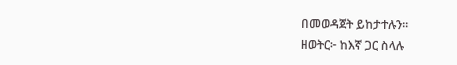በመወዳጀት ይከታተሉን፡፡
ዘወትር፦ ከእኛ ጋር ስላሉ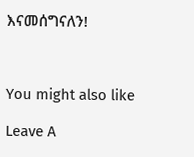እናመሰግናለን!



You might also like

Leave A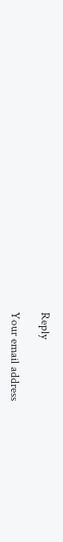Reply

Your email address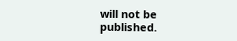will not be published.